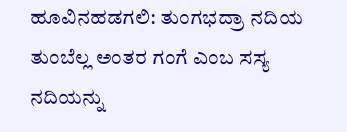ಹೂವಿನಹಡಗಲಿ: ತುಂಗಭದ್ರಾ ನದಿಯ ತುಂಬೆಲ್ಲ ಅಂತರ ಗಂಗೆ ಎಂಬ ಸಸ್ಯ ನದಿಯನ್ನು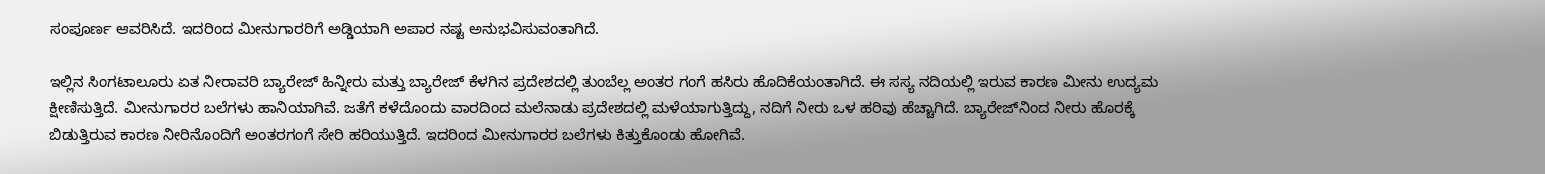ಸಂಪೂರ್ಣ ಆವರಿಸಿದೆ. ಇದರಿಂದ ಮೀನುಗಾರರಿಗೆ ಅಡ್ಡಿಯಾಗಿ ಅಪಾರ ನಷ್ಟ ಅನುಭವಿಸುವಂತಾಗಿದೆ.

ಇಲ್ಲಿನ ಸಿಂಗಟಾಲೂರು ಏತ ನೀರಾವರಿ ಬ್ಯಾರೇಜ್‌ ಹಿನ್ನೀರು ಮತ್ತು ಬ್ಯಾರೇಜ್‌ ಕೆಳಗಿನ ಪ್ರದೇಶದಲ್ಲಿ ತುಂಬೆಲ್ಲ ಅಂತರ ಗಂಗೆ ಹಸಿರು ಹೊದಿಕೆಯಂತಾಗಿದೆ. ಈ ಸಸ್ಯ ನದಿಯಲ್ಲಿ ಇರುವ ಕಾರಣ ಮೀನು ಉದ್ಯಮ ಕ್ಷೀಣಿಸುತ್ತಿದೆ. ಮೀನುಗಾರರ ಬಲೆಗಳು ಹಾನಿಯಾಗಿವೆ. ಜತೆಗೆ ಕಳೆದೊಂದು ವಾರದಿಂದ ಮಲೆನಾಡು ಪ್ರದೇಶದಲ್ಲಿ ಮಳೆಯಾಗುತ್ತಿದ್ದು, ನದಿಗೆ ನೀರು ಒಳ ಹರಿವು ಹೆಚ್ಚಾಗಿದೆ. ಬ್ಯಾರೇಜ್‌ನಿಂದ ನೀರು ಹೊರಕ್ಕೆ ಬಿಡುತ್ತಿರುವ ಕಾರಣ ನೀರಿನೊಂದಿಗೆ ಅಂತರಗಂಗೆ ಸೇರಿ ಹರಿಯುತ್ತಿದೆ. ಇದರಿಂದ ಮೀನುಗಾರರ ಬಲೆಗಳು ಕಿತ್ತುಕೊಂಡು ಹೋಗಿವೆ.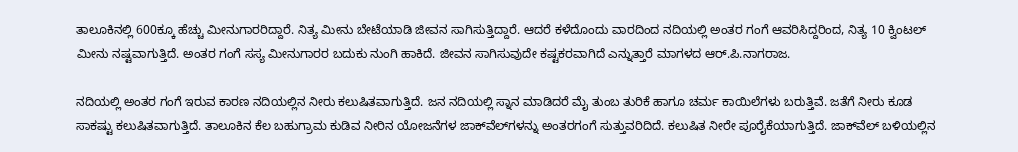ತಾಲೂಕಿನಲ್ಲಿ 600ಕ್ಕೂ ಹೆಚ್ಚು ಮೀನುಗಾರರಿದ್ದಾರೆ. ನಿತ್ಯ ಮೀನು ಬೇಟೆಯಾಡಿ ಜೀವನ ಸಾಗಿಸುತ್ತಿದ್ದಾರೆ. ಆದರೆ ಕಳೆದೊಂದು ವಾರದಿಂದ ನದಿಯಲ್ಲಿ ಅಂತರ ಗಂಗೆ ಆವರಿಸಿದ್ದರಿಂದ, ನಿತ್ಯ 10 ಕ್ವಿಂಟಲ್‌ ಮೀನು ನಷ್ಟವಾಗುತ್ತಿದೆ. ಅಂತರ ಗಂಗೆ ಸಸ್ಯ ಮೀನುಗಾರರ ಬದುಕು ನುಂಗಿ ಹಾಕಿದೆ. ಜೀವನ ಸಾಗಿಸುವುದೇ ಕಷ್ಟಕರವಾಗಿದೆ ಎನ್ನುತ್ತಾರೆ ಮಾಗಳದ ಆರ್‌.ಪಿ.ನಾಗರಾಜ.

ನದಿಯಲ್ಲಿ ಅಂತರ ಗಂಗೆ ಇರುವ ಕಾರಣ ನದಿಯಲ್ಲಿನ ನೀರು ಕಲುಷಿತವಾಗುತ್ತಿದೆ. ಜನ ನದಿಯಲ್ಲಿ ಸ್ನಾನ ಮಾಡಿದರೆ ಮೈ ತುಂಬ ತುರಿಕೆ ಹಾಗೂ ಚರ್ಮ ಕಾಯಿಲೆಗಳು ಬರುತ್ತಿವೆ. ಜತೆಗೆ ನೀರು ಕೂಡ ಸಾಕಷ್ಟು ಕಲುಷಿತವಾಗುತ್ತಿದೆ. ತಾಲೂಕಿನ ಕೆಲ ಬಹುಗ್ರಾಮ ಕುಡಿವ ನೀರಿನ ಯೋಜನೆಗಳ ಜಾಕ್‌ವೆಲ್‌ಗಳನ್ನು ಅಂತರಗಂಗೆ ಸುತ್ತುವರಿದಿದೆ. ಕಲುಷಿತ ನೀರೇ ಪೂರೈಕೆಯಾಗುತ್ತಿದೆ. ಜಾಕ್‌ವೆಲ್‌ ಬಳಿಯಲ್ಲಿನ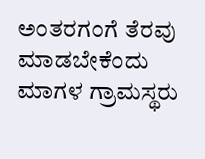ಅಂತರಗಂಗೆ ತೆರವು ಮಾಡಬೇಕೆಂದು ಮಾಗಳ ಗ್ರಾಮಸ್ಥರು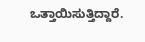ಒತ್ತಾಯಿಸುತ್ತಿದ್ದಾರೆ.